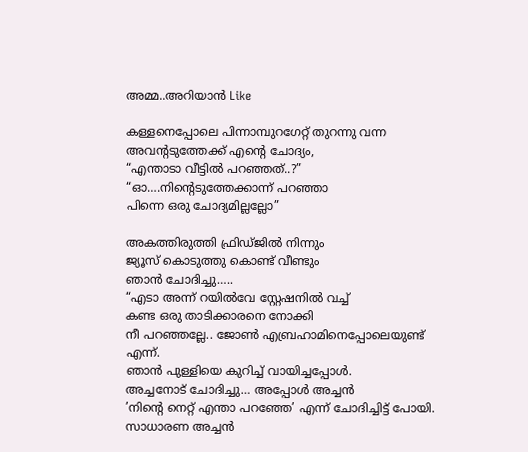അമ്മ..അറിയാൻ Like

കള്ളനെപ്പോലെ പിന്നാമ്പുറഗേറ്റ് തുറന്നു വന്ന അവന്റടുത്തേക്ക് എന്റെ ചോദ്യം,
“എന്താടാ വീട്ടിൽ പറഞ്ഞത്..?”
“ഓ….നിന്റെടുത്തേക്കാന്ന് പറഞ്ഞാ
പിന്നെ ഒരു ചോദ്യമില്ലല്ലോ”

അകത്തിരുത്തി ഫ്രിഡ്ജിൽ നിന്നും
ജ്യൂസ് കൊടുത്തു കൊണ്ട് വീണ്ടും
ഞാൻ ചോദിച്ചു…..
“എടാ അന്ന് റയിൽവേ സ്റ്റേഷനിൽ വച്ച്
കണ്ട ഒരു താടിക്കാരനെ നോക്കി
നീ പറഞ്ഞല്ലേ.. ജോൺ എബ്രഹാമിനെപ്പോലെയുണ്ട് എന്ന്.
ഞാൻ പുള്ളിയെ കുറിച്ച് വായിച്ചപ്പോൾ.
അച്ചനോട് ചോദിച്ചു… അപ്പോൾ അച്ചൻ
’നിന്റെ നെറ്റ് എന്താ പറഞ്ഞേ’ എന്ന് ചോദിച്ചിട്ട് പോയി. സാധാരണ അച്ചൻ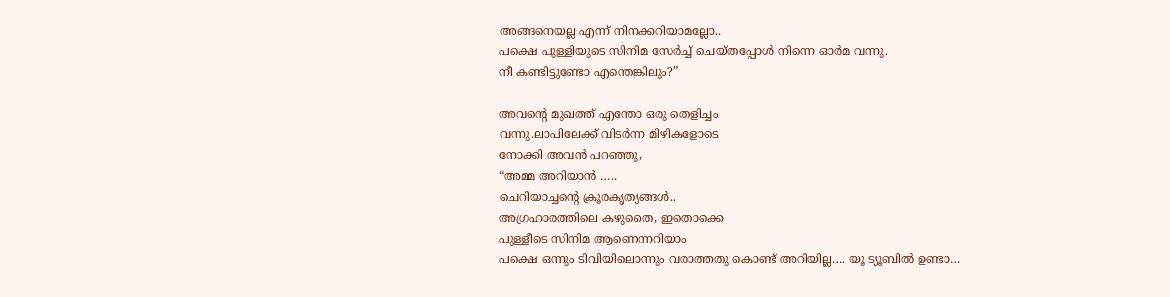അങ്ങനെയല്ല എന്ന് നിനക്കറിയാമല്ലോ..
പക്ഷെ പുള്ളിയുടെ സിനിമ സേർച്ച് ചെയ്തപ്പോൾ നിന്നെ ഓർമ വന്നു.
നീ കണ്ടിട്ടുണ്ടോ എന്തെങ്കിലും?”

അവന്റെ മുഖത്ത് എന്തോ ഒരു തെളിച്ചം
വന്നു.ലാപിലേക്ക് വിടർന്ന മിഴികളോടെ
നോക്കി അവൻ പറഞ്ഞു,
“അമ്മ അറിയാൻ …..
ചെറിയാച്ചന്റെ ക്രൂരകൃത്യങ്ങൾ..
അഗ്രഹാരത്തിലെ കഴുതൈ, ഇതൊക്കെ
പുള്ളീടെ സിനിമ ആണെന്നറിയാം
പക്ഷെ ഒന്നും ടിവിയിലൊന്നും വരാത്തതു കൊണ്ട് അറിയില്ല…. യൂ ട്യൂബിൽ ഉണ്ടാ…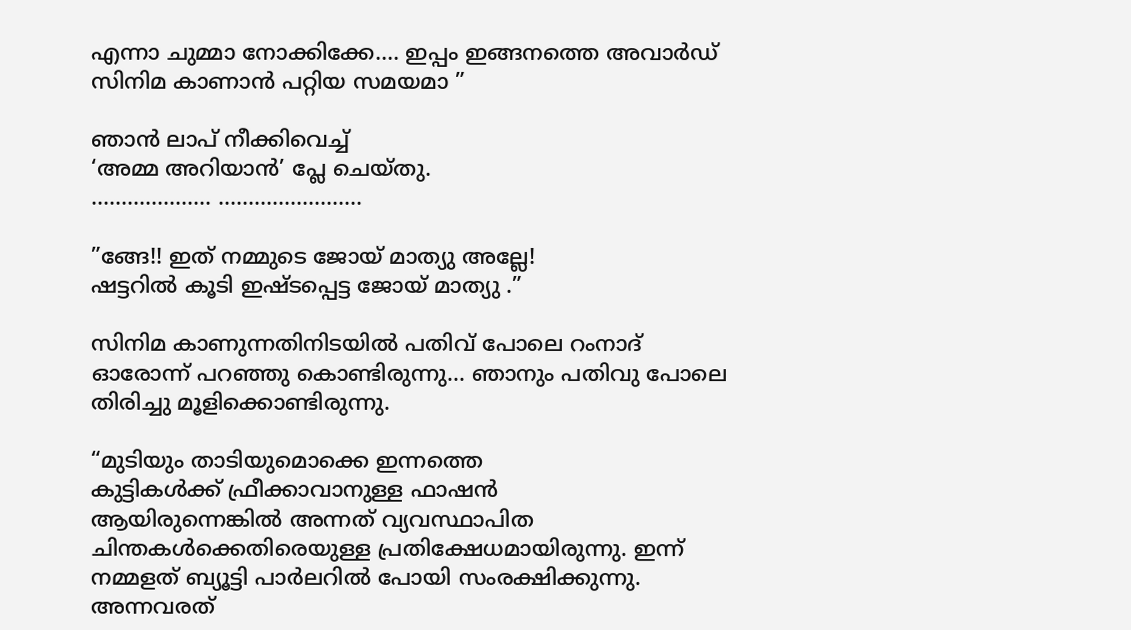എന്നാ ചുമ്മാ നോക്കിക്കേ…. ഇപ്പം ഇങ്ങനത്തെ അവാർഡ് സിനിമ കാണാൻ പറ്റിയ സമയമാ ”

ഞാൻ ലാപ് നീക്കിവെച്ച്
‘അമ്മ അറിയാൻ’ പ്ലേ ചെയ്തു.
……………….. ……………………

”ങ്ങേ!! ഇത് നമ്മുടെ ജോയ് മാത്യു അല്ലേ!
ഷട്ടറിൽ കൂടി ഇഷ്ടപ്പെട്ട ജോയ് മാത്യു .”

സിനിമ കാണുന്നതിനിടയിൽ പതിവ് പോലെ റംനാദ് ഓരോന്ന് പറഞ്ഞു കൊണ്ടിരുന്നു… ഞാനും പതിവു പോലെ
തിരിച്ചു മൂളിക്കൊണ്ടിരുന്നു.

“മുടിയും താടിയുമൊക്കെ ഇന്നത്തെ
കുട്ടികൾക്ക് ഫ്രീക്കാവാനുള്ള ഫാഷൻ
ആയിരുന്നെങ്കിൽ അന്നത് വ്യവസ്ഥാപിത ചിന്തകൾക്കെതിരെയുള്ള പ്രതിക്ഷേധമായിരുന്നു. ഇന്ന് നമ്മളത് ബ്യൂട്ടി പാർലറിൽ പോയി സംരക്ഷിക്കുന്നു.
അന്നവരത്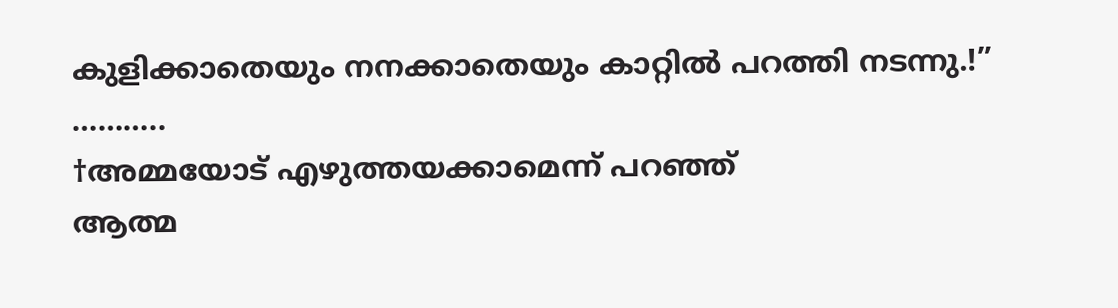കുളിക്കാതെയും നനക്കാതെയും കാറ്റിൽ പറത്തി നടന്നു.!”
………..
†അമ്മയോട് എഴുത്തയക്കാമെന്ന് പറഞ്ഞ്
ആത്മ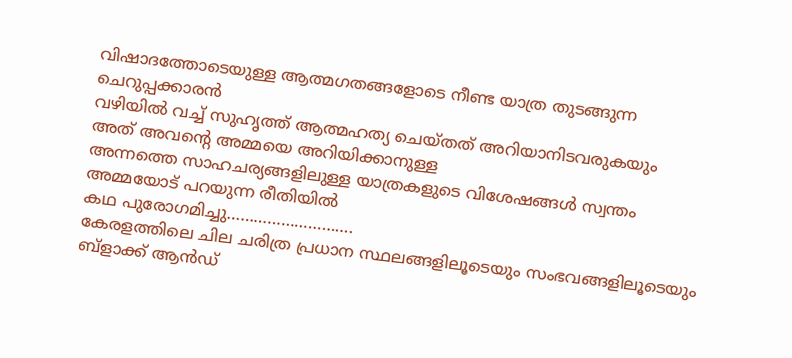വിഷാദത്തോടെയുള്ള ആത്മഗതങ്ങളോടെ നീണ്ട യാത്ര തുടങ്ങുന്ന ചെറുപ്പക്കാരൻ
വഴിയിൽ വച്ച് സുഹൃത്ത് ആത്മഹത്യ ചെയ്തത് അറിയാനിടവരുകയും
അത് അവന്റെ അമ്മയെ അറിയിക്കാനുള്ള
അന്നത്തെ സാഹചര്യങ്ങളിലുള്ള യാത്രകളുടെ വിശേഷങ്ങൾ സ്വന്തം
അമ്മയോട് പറയുന്ന രീതിയിൽ
കഥ പുരോഗമിച്ചു……………………….
കേരളത്തിലെ ചില ചരിത്ര പ്രധാന സ്ഥലങ്ങളിലൂടെയും സംഭവങ്ങളിലൂടെയും
ബ്ളാക്ക് ആൻഡ്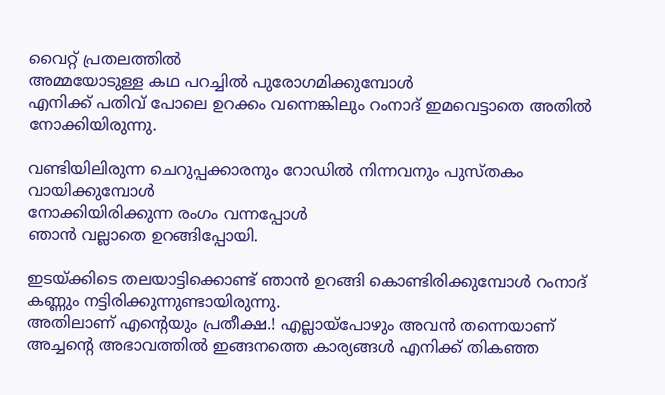വൈറ്റ് പ്രതലത്തിൽ
അമ്മയോടുള്ള കഥ പറച്ചിൽ പുരോഗമിക്കുമ്പോൾ
എനിക്ക് പതിവ് പോലെ ഉറക്കം വന്നെങ്കിലും റംനാദ് ഇമവെട്ടാതെ അതിൽ നോക്കിയിരുന്നു.

വണ്ടിയിലിരുന്ന ചെറുപ്പക്കാരനും റോഡിൽ നിന്നവനും പുസ്തകം വായിക്കുമ്പോൾ
നോക്കിയിരിക്കുന്ന രംഗം വന്നപ്പോൾ
ഞാൻ വല്ലാതെ ഉറങ്ങിപ്പോയി.

ഇടയ്ക്കിടെ തലയാട്ടിക്കൊണ്ട് ഞാൻ ഉറങ്ങി കൊണ്ടിരിക്കുമ്പോൾ റംനാദ്
കണ്ണും നട്ടിരിക്കുന്നുണ്ടായിരുന്നു.
അതിലാണ് എന്റെയും പ്രതീക്ഷ.! എല്ലായ്പോഴും അവൻ തന്നെയാണ്
അച്ചന്റെ അഭാവത്തിൽ ഇങ്ങനത്തെ കാര്യങ്ങൾ എനിക്ക് തികഞ്ഞ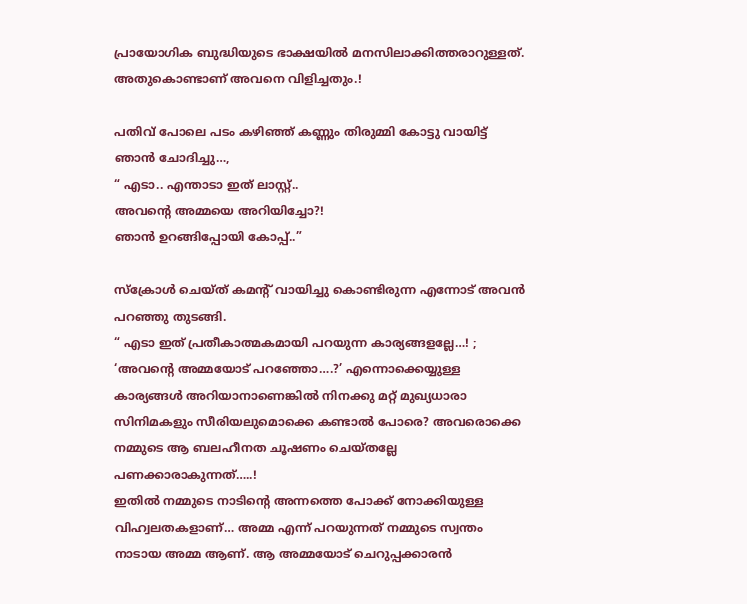പ്രായോഗിക ബുദ്ധിയുടെ ഭാക്ഷയിൽ മനസിലാക്കിത്തരാറുള്ളത്. അതുകൊണ്ടാണ് അവനെ വിളിച്ചതും.!

പതിവ് പോലെ പടം കഴിഞ്ഞ് കണ്ണും തിരുമ്മി കോട്ടു വായിട്ട് ഞാൻ ചോദിച്ചു…,
“ എടാ.. എന്താടാ ഇത് ലാസ്റ്റ്..
അവന്റെ അമ്മയെ അറിയിച്ചോ?!
ഞാൻ ഉറങ്ങിപ്പോയി കോപ്പ്..”

സ്ക്രോൾ ചെയ്ത് കമന്റ് വായിച്ചു കൊണ്ടിരുന്ന എന്നോട് അവൻ പറഞ്ഞു തുടങ്ങി.
“ എടാ ഇത് പ്രതീകാത്മകമായി പറയുന്ന കാര്യങ്ങളല്ലേ…! ;
‘അവന്റെ അമ്മയോട് പറഞ്ഞോ….?’ എന്നൊക്കെയ്യുള്ള കാര്യങ്ങൾ അറിയാനാണെങ്കിൽ നിനക്കു മറ്റ് മുഖ്യധാരാ സിനിമകളും സീരിയലുമൊക്കെ കണ്ടാൽ പോരെ? അവരൊക്കെ നമ്മുടെ ആ ബലഹീനത ചൂഷണം ചെയ്തല്ലേ
പണക്കാരാകുന്നത്…..!
ഇതിൽ നമ്മുടെ നാടിന്റെ അന്നത്തെ പോക്ക് നോക്കിയുള്ള വിഹ്വലതകളാണ്… അമ്മ എന്ന് പറയുന്നത് നമ്മുടെ സ്വന്തം നാടായ അമ്മ ആണ്. ആ അമ്മയോട് ചെറുപ്പക്കാരൻ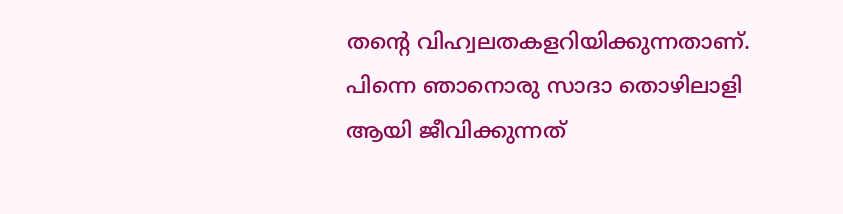തന്റെ വിഹ്വലതകളറിയിക്കുന്നതാണ്.
പിന്നെ ഞാനൊരു സാദാ തൊഴിലാളി
ആയി ജീവിക്കുന്നത്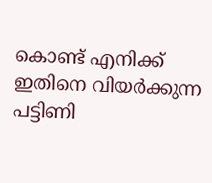കൊണ്ട് എനിക്ക്
ഇതിനെ വിയർക്കുന്ന പട്ടിണി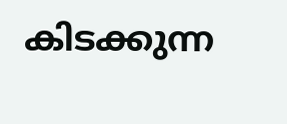കിടക്കുന്ന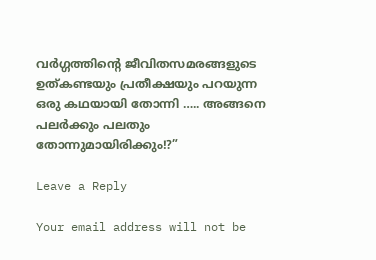വർഗ്ഗത്തിന്റെ ജീവിതസമരങ്ങളുടെ
ഉത്കണ്ടയും പ്രതീക്ഷയും പറയുന്ന
ഒരു കഥയായി തോന്നി ….. അങ്ങനെ പലർക്കും പലതും തോന്നുമായിരിക്കും!?”

Leave a Reply

Your email address will not be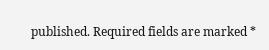published. Required fields are marked *